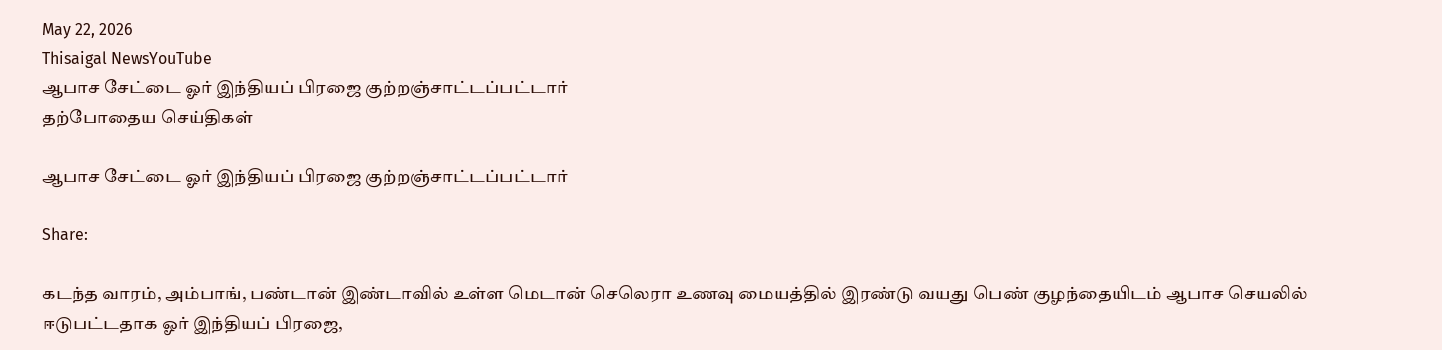May 22, 2026
Thisaigal NewsYouTube
ஆபாச சேட்டை ஓர் இந்தியப் பிரஜை குற்றஞ்சாட்டப்பட்டார்
தற்போதைய செய்திகள்

ஆபாச சேட்டை ஓர் இந்தியப் பிரஜை குற்றஞ்சாட்டப்பட்டார்

Share:

கடந்த வாரம், அம்பாங், பண்டான் இண்டாவில் உள்ள மெடான் செலெரா உணவு மையத்தில் இரண்டு வயது பெண் குழந்தையிடம் ஆபாச செயலில் ஈடுபட்டதாக ஓர் இந்தியப் பிரஜை,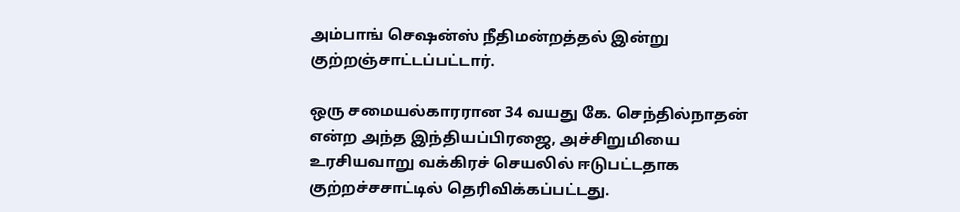அம்பாங் செஷன்ஸ் நீதிமன்றத்தல் இன்று குற்றஞ்சாட்டப்பட்டார்.

ஒரு சமையல்காரரான 34 வயது கே. செந்தில்நாதன் என்ற அந்த இந்தியப்பிரஜை, அச்சிறுமியை உரசியவாறு வக்கிரச் செயலில் ஈடுபட்டதாக குற்றச்சசாட்டில் தெரிவிக்கப்பட்டது.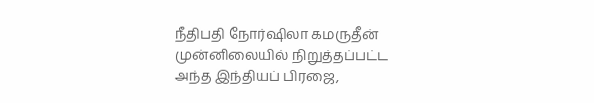நீதிபதி நோர்ஷிலா கமருதீன் முன்னிலையில் நிறுத்தப்பட்ட அந்த இந்தியப் பிரஜை,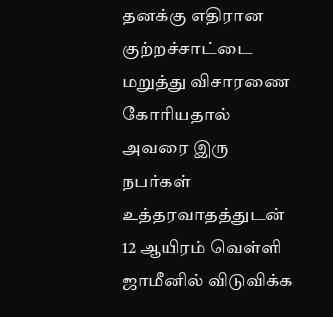தனக்கு எதிரான குற்றச்சாட்டை மறுத்து விசாரணை கோரியதால் அவரை இரு நபர்கள் உத்தரவாதத்துடன் 12 ஆயிரம் வெள்ளி ஜாமீனில் விடுவிக்க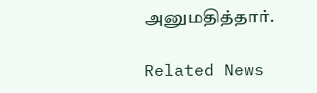அனுமதித்தார்.

Related News